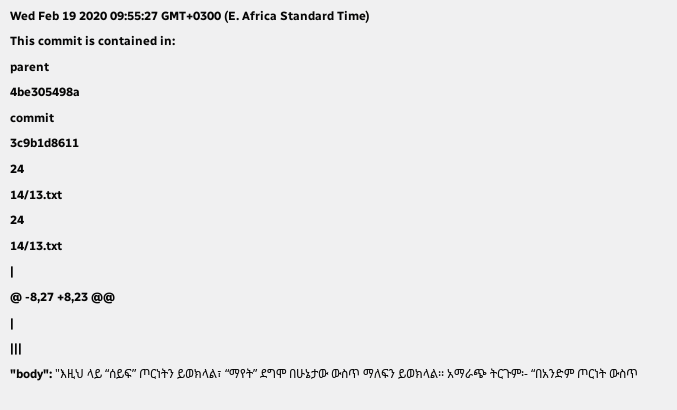Wed Feb 19 2020 09:55:27 GMT+0300 (E. Africa Standard Time)
This commit is contained in:
parent
4be305498a
commit
3c9b1d8611
24
14/13.txt
24
14/13.txt
|
@ -8,27 +8,23 @@
|
|||
"body": "እዚህ ላይ “ሰይፍ” ጦርነትን ይወክላል፣ “ማየት” ደግሞ በሁኔታው ውስጥ ማለፍን ይወክላል፡፡ አማራጭ ትርጉም፡- “በአንድም ጦርነት ውስጥ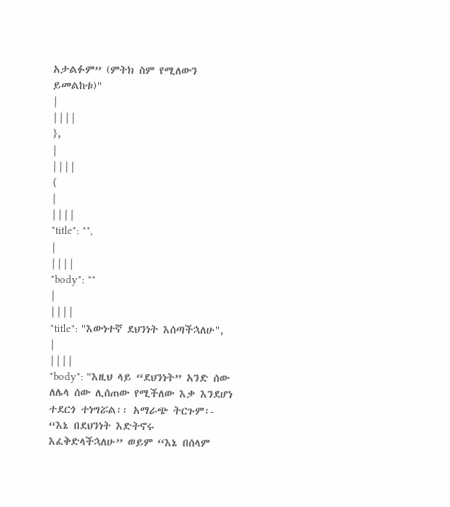አታልፉም” (ምትክ ስም የሚለውን ይመልከቱ)"
|
||||
},
|
||||
{
|
||||
"title": "",
|
||||
"body": ""
|
||||
"title": "እውነተኛ ደህንነት እሰጣችኋለሁ",
|
||||
"body": "እዚህ ላይ “ደህንነት” አንድ ሰው ለሌላ ሰው ሊሰጠው የሚችለው እቃ እንደሆነ ተደርጎ ተነግሯል፡፡ አማራጭ ትርጉም፡- “እኔ በደህንነት እድትኖሩ እፈቅድላችኋለሁ” ወይም “እኔ በሰላም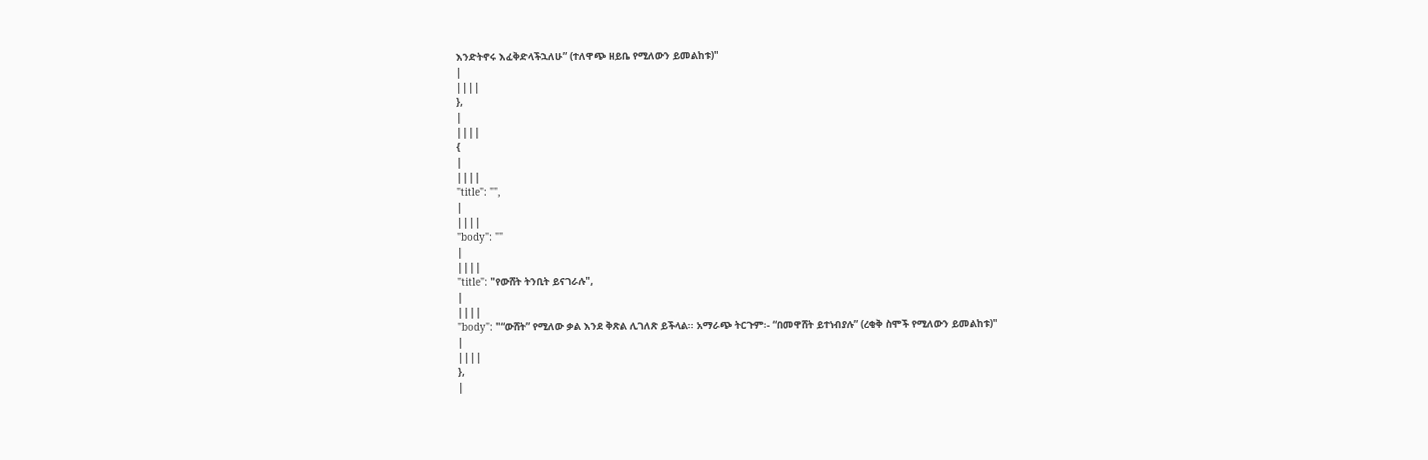እንድትኖሩ እፈቅድላችኋለሁ” (ተለዋጭ ዘይቤ የሚለውን ይመልከቱ)"
|
||||
},
|
||||
{
|
||||
"title": "",
|
||||
"body": ""
|
||||
"title": "የውሸት ትንቢት ይናገራሉ",
|
||||
"body": "“ውሸት” የሚለው ቃል እንደ ቅጽል ሊገለጽ ይችላል፡፡ አማራጭ ትርጉም፡- “በመዋሸት ይተነብያሉ” (ረቂቅ ስሞች የሚለውን ይመልከቱ)"
|
||||
},
|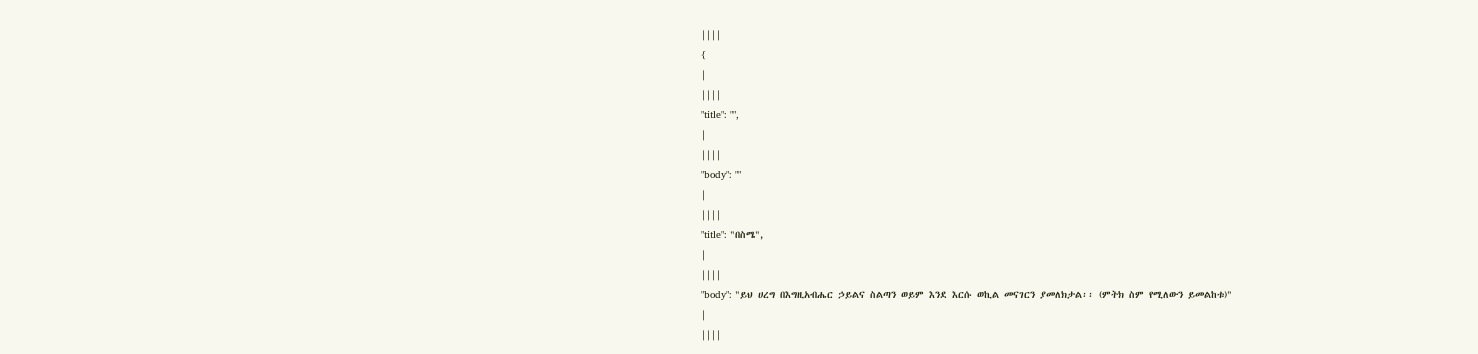||||
{
|
||||
"title": "",
|
||||
"body": ""
|
||||
"title": "በስሜ",
|
||||
"body": "ይህ ሀረግ በእግዚአብሔር ኃይልና ስልጣን ወይም እንደ እርሱ ወኪል መናገርን ያመለክታል፡፡ (ምትክ ስም የሚለውን ይመልከቱ)"
|
||||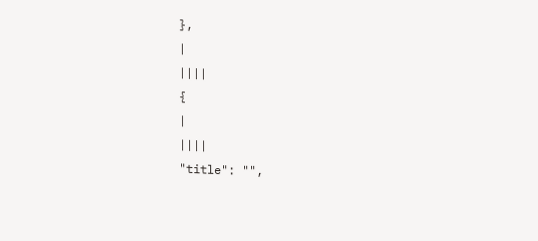},
|
||||
{
|
||||
"title": "",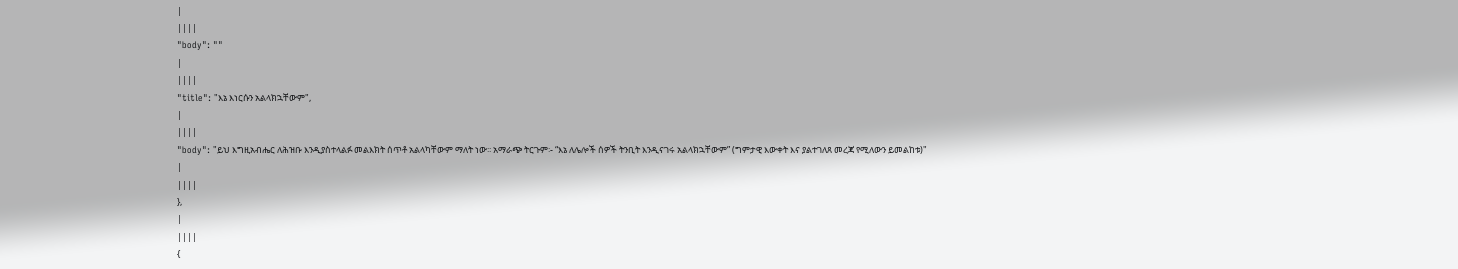|
||||
"body": ""
|
||||
"title": "እኔ እነርሱን አልላክኋቸውም",
|
||||
"body": "ይህ እግዚአብሔር ለሕዝቡ እንዲያስተላልፉ መልእክት ሰጥቶ አልላካቸውም ማለት ነው፡፡ አማራጭ ትርጉም፡- “እኔ ለሌሎች ሰዎች ትንቢት እንዲናገሩ አልላክኋቸውም” (ግምታዊ እውቀት እና ያልተገለጸ መረጃ የሚለውን ይመልከቱ)"
|
||||
},
|
||||
{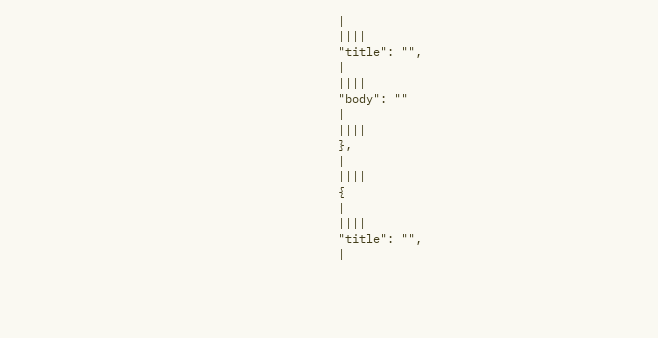|
||||
"title": "",
|
||||
"body": ""
|
||||
},
|
||||
{
|
||||
"title": "",
|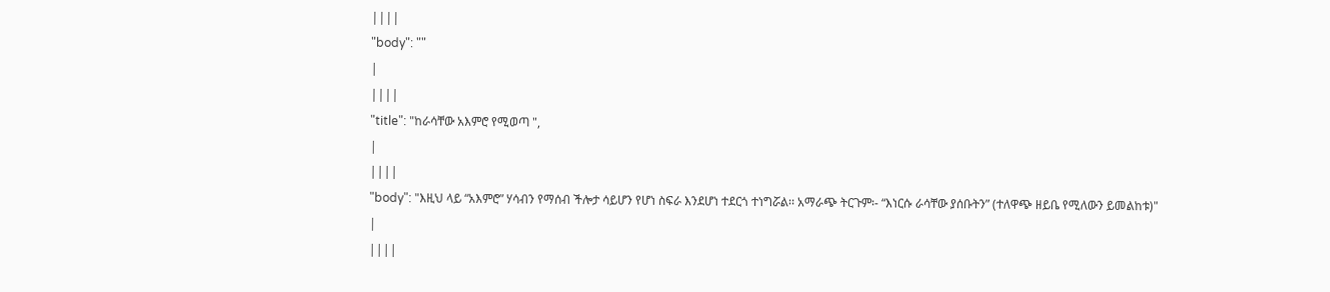||||
"body": ""
|
||||
"title": "ከራሳቸው አእምሮ የሚወጣ ",
|
||||
"body": "እዚህ ላይ “አእምሮ” ሃሳብን የማሰብ ችሎታ ሳይሆን የሆነ ስፍራ እንደሆነ ተደርጎ ተነግሯል፡፡ አማራጭ ትርጉም፡- “እነርሱ ራሳቸው ያሰቡትን” (ተለዋጭ ዘይቤ የሚለውን ይመልከቱ)"
|
||||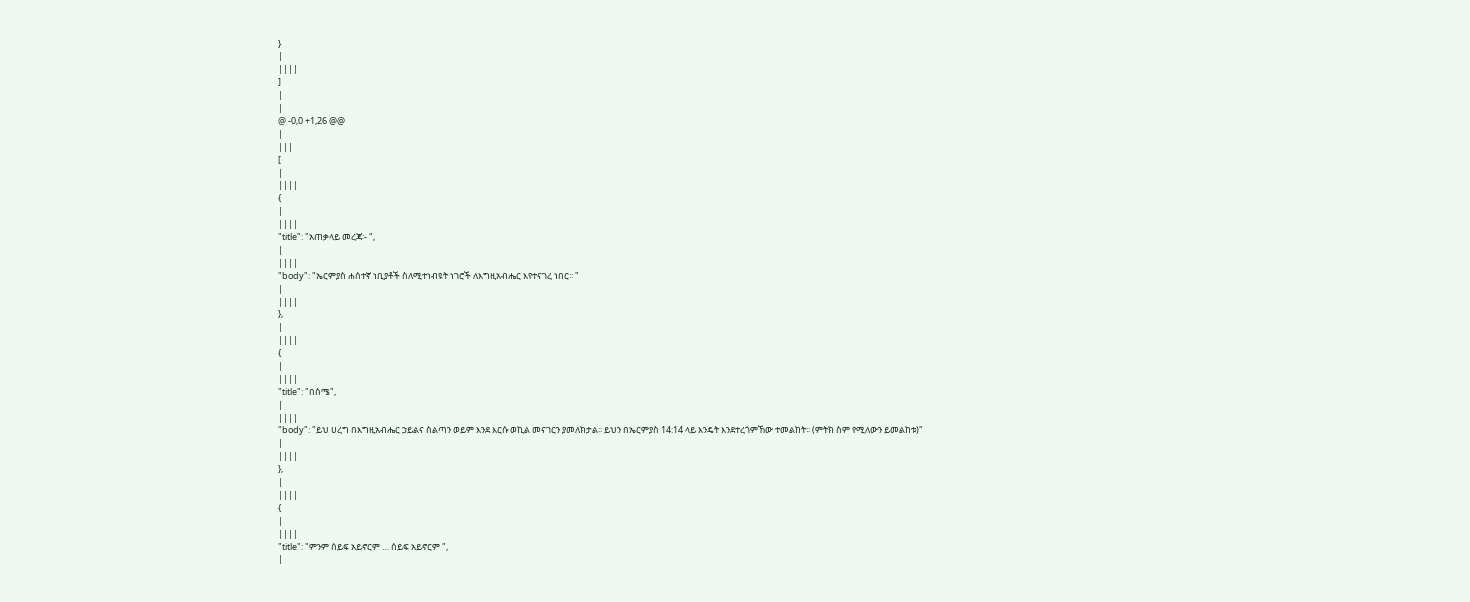}
|
||||
]
|
|
@ -0,0 +1,26 @@
|
|||
[
|
||||
{
|
||||
"title": "አጠቃላይ መረጃ፡- ",
|
||||
"body": "ኤርምያስ ሐሰተኛ ነቢያቶች ስለሚተነብዩት ነገሮች ለእግዚአብሔር እየተናገረ ነበር፡፡ "
|
||||
},
|
||||
{
|
||||
"title": "በስሜ",
|
||||
"body": "ይህ ሀረግ በእግዚአብሔር ኃይልና ስልጣን ወይም እንደ እርሱ ወኪል መናገርን ያመለክታል፡፡ ይህን በኤርምያስ 14:14 ላይ እንዴት እንደተረጎምኸው ተመልከት፡፡ (ምትክ ስም የሚለውን ይመልከቱ)"
|
||||
},
|
||||
{
|
||||
"title": "ምንም ሰይፍ አይኖርም … ሰይፍ አይኖርም ",
|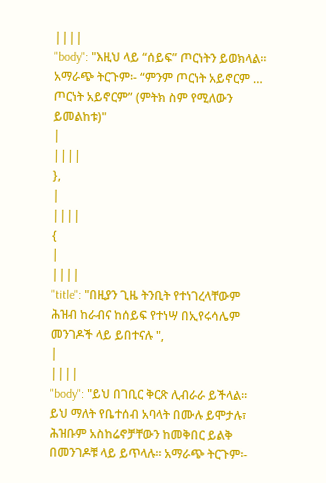||||
"body": "እዚህ ላይ “ሰይፍ” ጦርነትን ይወክላል፡፡ አማራጭ ትርጉም፡- “ምንም ጦርነት አይኖርም … ጦርነት አይኖርም” (ምትክ ስም የሚለውን ይመልከቱ)"
|
||||
},
|
||||
{
|
||||
"title": "በዚያን ጊዜ ትንቢት የተነገረላቸውም ሕዝብ ከራብና ከሰይፍ የተነሣ በኢየሩሳሌም መንገዶች ላይ ይበተናሉ ",
|
||||
"body": "ይህ በገቢር ቅርጽ ሊብራራ ይችላል፡፡ ይህ ማለት የቤተሰብ አባላት በሙሉ ይሞታሉ፣ ሕዝቡም አስከሬኖቻቸውን ከመቅበር ይልቅ በመንገዶቹ ላይ ይጥላሉ፡፡ አማራጭ ትርጉም፡-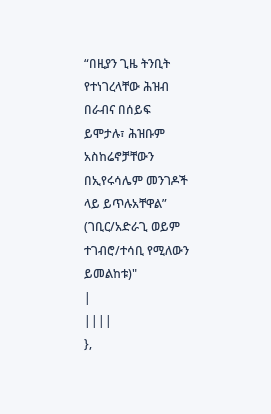“በዚያን ጊዜ ትንቢት የተነገረላቸው ሕዝብ በራብና በሰይፍ ይሞታሉ፣ ሕዝቡም አስከሬኖቻቸውን በኢየሩሳሌም መንገዶች ላይ ይጥሉአቸዋል” (ገቢር/አድራጊ ወይም ተገብሮ/ተሳቢ የሚለውን ይመልከቱ)"
|
||||
},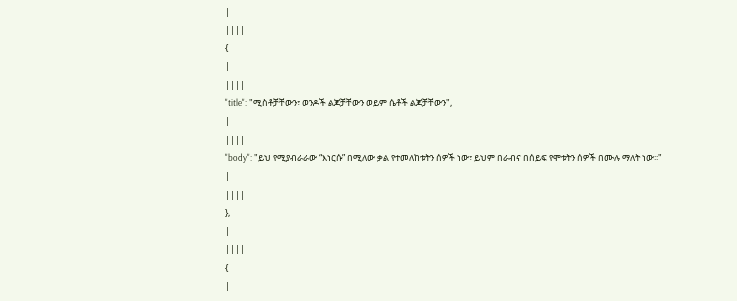|
||||
{
|
||||
"title": "ሚስቶቻቸውን፣ ወንዶች ልጆቻቸውን ወይም ሴቶች ልጆቻቸውን",
|
||||
"body": "ይህ የሚያብራራው “እነርሱ” በሚለው ቃል የተመለከቱትን ሰዎች ነው፣ ይህም በራብና በሰይፍ የሞቱትን ሰዎች በሙሉ ማለት ነው፡፡"
|
||||
},
|
||||
{
|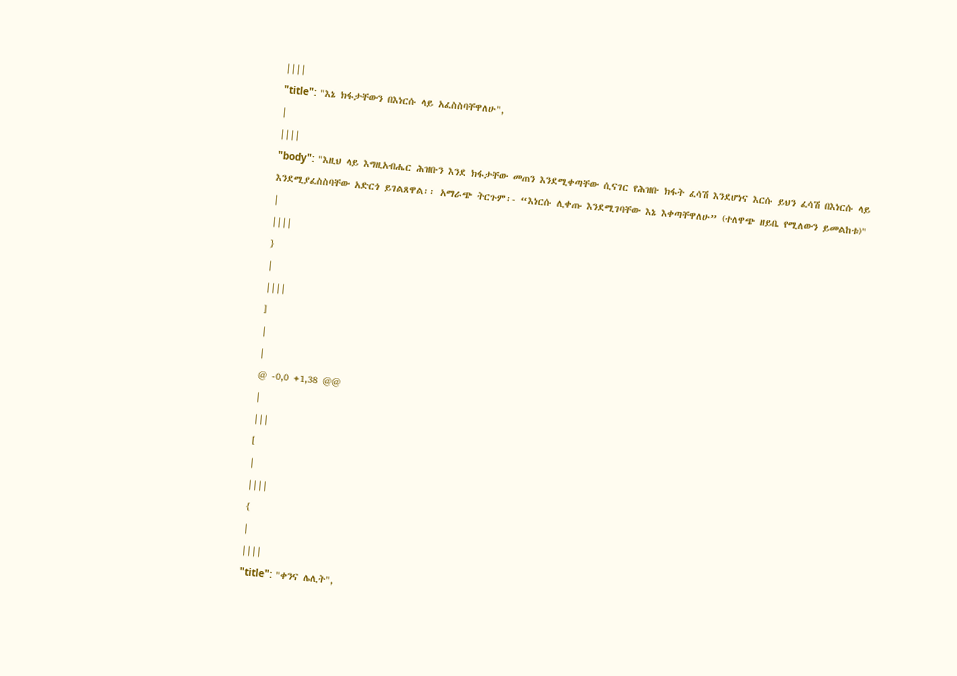||||
"title": "እኔ ክፋታቸውን በእነርሱ ላይ አፈስስባቸዋለሁ",
|
||||
"body": "እዚህ ላይ እግዚአብሔር ሕዝቡን እንደ ክፋታቸው መጠን እንደሚቀጣቸው ሲናገር የሕዝቡ ክፋት ፈሳሽ እንደሆነና እርሱ ይህን ፈሳሽ በእነርሱ ላይ እንደሚያፈስስባቸው አድርጎ ይገልጸዋል፡፡ አማራጭ ትርጉም፡- “እነርሱ ሊቀጡ እንደሚገባቸው እኔ እቀጣቸዋለሁ” (ተለዋጭ ዘይቤ የሚለውን ይመልከቱ)"
|
||||
}
|
||||
]
|
|
@ -0,0 +1,38 @@
|
|||
[
|
||||
{
|
||||
"title": "ቀንና ሌሊት",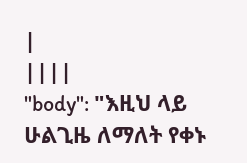|
||||
"body": "እዚህ ላይ ሁልጊዜ ለማለት የቀኑ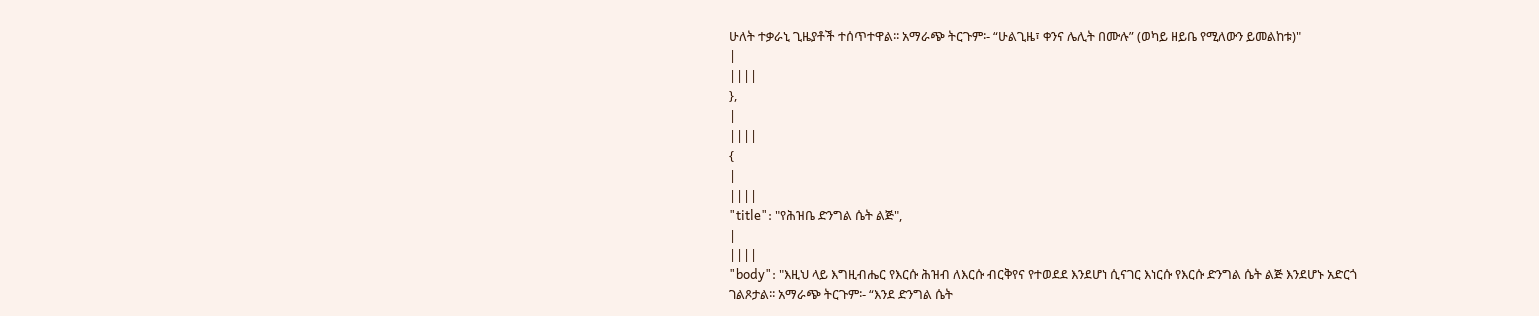ሁለት ተቃራኒ ጊዜያቶች ተሰጥተዋል፡፡ አማራጭ ትርጉም፡- “ሁልጊዜ፣ ቀንና ሌሊት በሙሉ” (ወካይ ዘይቤ የሚለውን ይመልከቱ)"
|
||||
},
|
||||
{
|
||||
"title": "የሕዝቤ ድንግል ሴት ልጅ",
|
||||
"body": "እዚህ ላይ እግዚብሔር የእርሱ ሕዝብ ለእርሱ ብርቅየና የተወደደ እንደሆነ ሲናገር እነርሱ የእርሱ ድንግል ሴት ልጅ እንደሆኑ አድርጎ ገልጾታል፡፡ አማራጭ ትርጉም፡- “እንደ ድንግል ሴት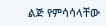ልጅ የምሳሳላቸው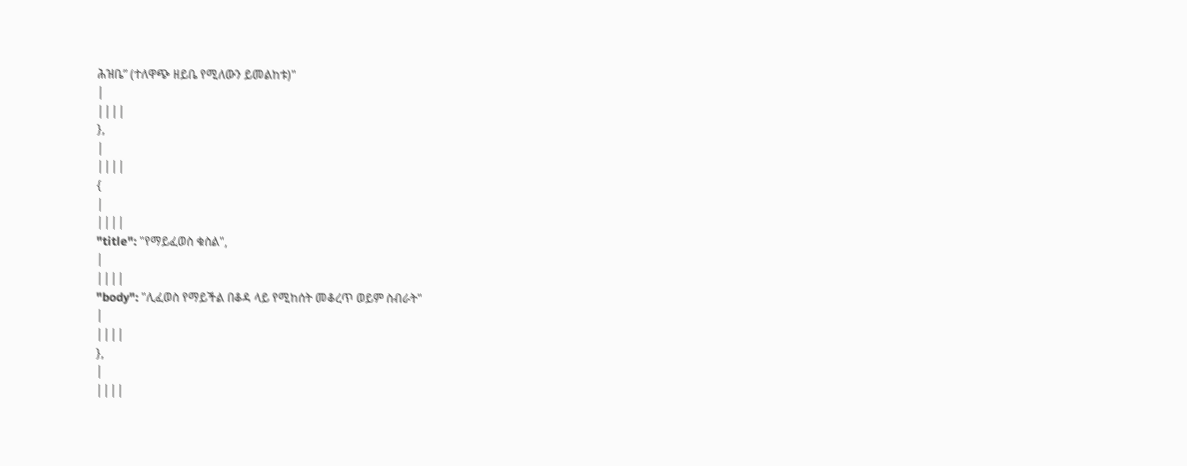ሕዝቤ” (ተለዋጭ ዘይቤ የሚለውን ይመልከቱ)"
|
||||
},
|
||||
{
|
||||
"title": "የማይፈወስ ቁስል",
|
||||
"body": "ሊፈወስ የማይችል በቆዳ ላይ የሚከሰት መቆረጥ ወይም ስብራት"
|
||||
},
|
||||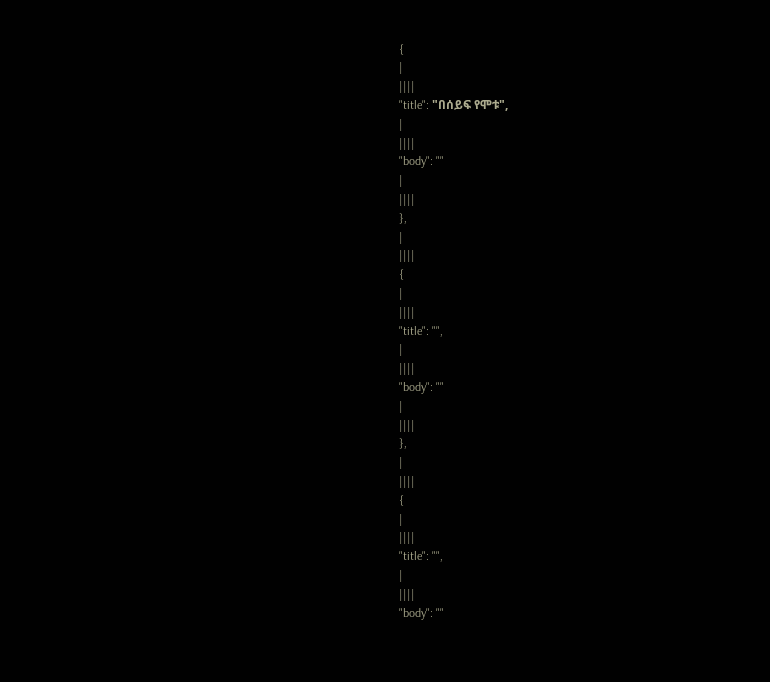{
|
||||
"title": "በሰይፍ የሞቱ",
|
||||
"body": ""
|
||||
},
|
||||
{
|
||||
"title": "",
|
||||
"body": ""
|
||||
},
|
||||
{
|
||||
"title": "",
|
||||
"body": ""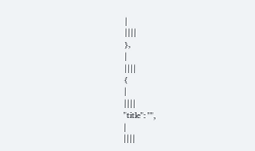|
||||
},
|
||||
{
|
||||
"title": "",
|
||||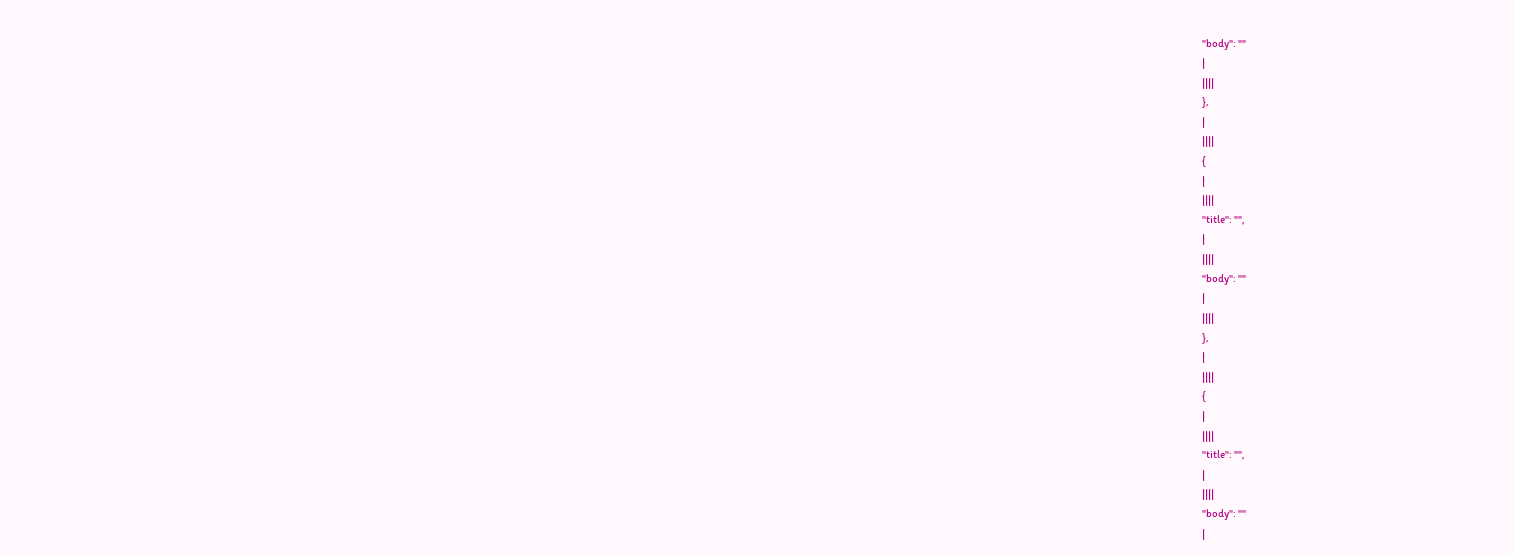"body": ""
|
||||
},
|
||||
{
|
||||
"title": "",
|
||||
"body": ""
|
||||
},
|
||||
{
|
||||
"title": "",
|
||||
"body": ""
|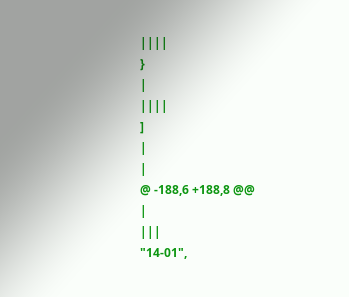||||
}
|
||||
]
|
|
@ -188,6 +188,8 @@
|
|||
"14-01",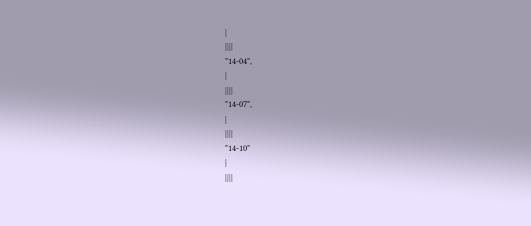|
||||
"14-04",
|
||||
"14-07",
|
||||
"14-10"
|
||||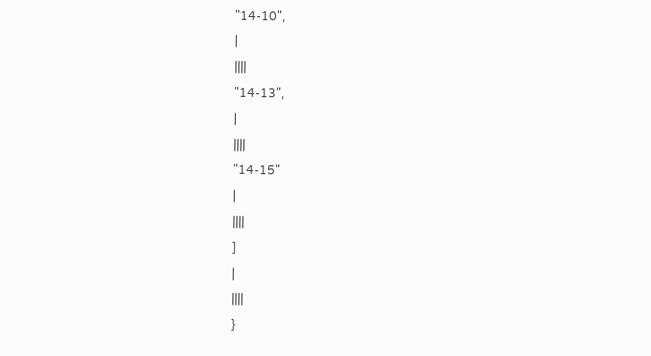"14-10",
|
||||
"14-13",
|
||||
"14-15"
|
||||
]
|
||||
}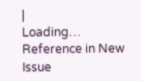|
Loading…
Reference in New Issue